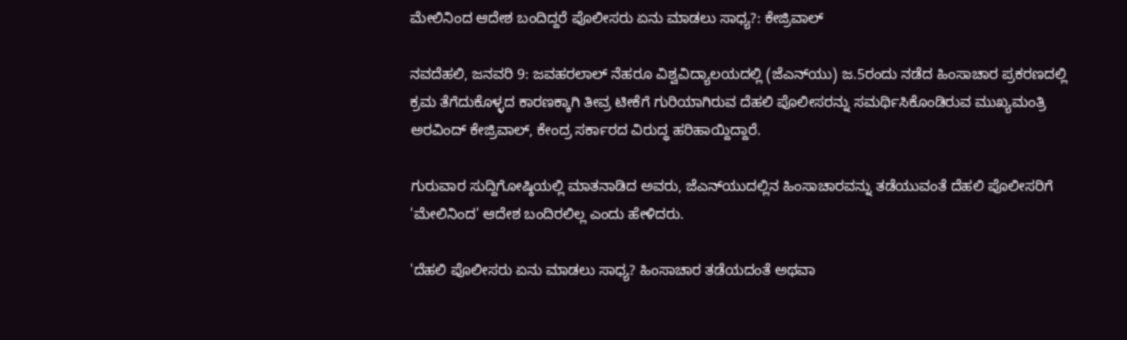ಮೇಲಿನಿಂದ ಆದೇಶ ಬಂದಿದ್ದರೆ ಪೊಲೀಸರು ಏನು ಮಾಡಲು ಸಾಧ್ಯ?: ಕೇಜ್ರಿವಾಲ್

ನವದೆಹಲಿ, ಜನವರಿ 9: ಜವಹರಲಾಲ್ ನೆಹರೂ ವಿಶ್ವವಿದ್ಯಾಲಯದಲ್ಲಿ (ಜೆಎನ್‌ಯು) ಜ.5ರಂದು ನಡೆದ ಹಿಂಸಾಚಾರ ಪ್ರಕರಣದಲ್ಲಿ ಕ್ರಮ ತೆಗೆದುಕೊಳ್ಳದ ಕಾರಣಕ್ಕಾಗಿ ತೀವ್ರ ಟೀಕೆಗೆ ಗುರಿಯಾಗಿರುವ ದೆಹಲಿ ಪೊಲೀಸರನ್ನು ಸಮರ್ಥಿಸಿಕೊಂಡಿರುವ ಮುಖ್ಯಮಂತ್ರಿ ಅರವಿಂದ್ ಕೇಜ್ರಿವಾಲ್, ಕೇಂದ್ರ ಸರ್ಕಾರದ ವಿರುದ್ಧ ಹರಿಹಾಯ್ದಿದ್ದಾರೆ.

ಗುರುವಾರ ಸುದ್ದಿಗೋಷ್ಠಿಯಲ್ಲಿ ಮಾತನಾಡಿದ ಅವರು, ಜೆಎನ್‌ಯುದಲ್ಲಿನ ಹಿಂಸಾಚಾರವನ್ನು ತಡೆಯುವಂತೆ ದೆಹಲಿ ಪೊಲೀಸರಿಗೆ 'ಮೇಲಿನಿಂದ' ಆದೇಶ ಬಂದಿರಲಿಲ್ಲ ಎಂದು ಹೇಳಿದರು.

'ದೆಹಲಿ ಪೊಲೀಸರು ಏನು ಮಾಡಲು ಸಾಧ್ಯ? ಹಿಂಸಾಚಾರ ತಡೆಯದಂತೆ ಅಥವಾ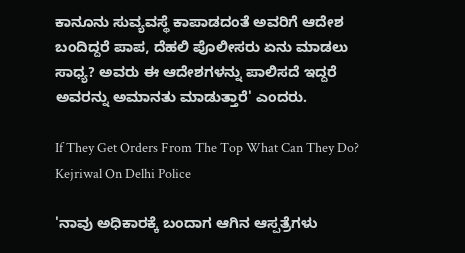ಕಾನೂನು ಸುವ್ಯವಸ್ಥೆ ಕಾಪಾಡದಂತೆ ಅವರಿಗೆ ಆದೇಶ ಬಂದಿದ್ದರೆ ಪಾಪ, ದೆಹಲಿ ಪೊಲೀಸರು ಏನು ಮಾಡಲು ಸಾಧ್ಯ? ಅವರು ಈ ಆದೇಶಗಳನ್ನು ಪಾಲಿಸದೆ ಇದ್ದರೆ ಅವರನ್ನು ಅಮಾನತು ಮಾಡುತ್ತಾರೆ' ಎಂದರು.

If They Get Orders From The Top What Can They Do? Kejriwal On Delhi Police

'ನಾವು ಅಧಿಕಾರಕ್ಕೆ ಬಂದಾಗ ಆಗಿನ ಆಸ್ಪತ್ರೆಗಳು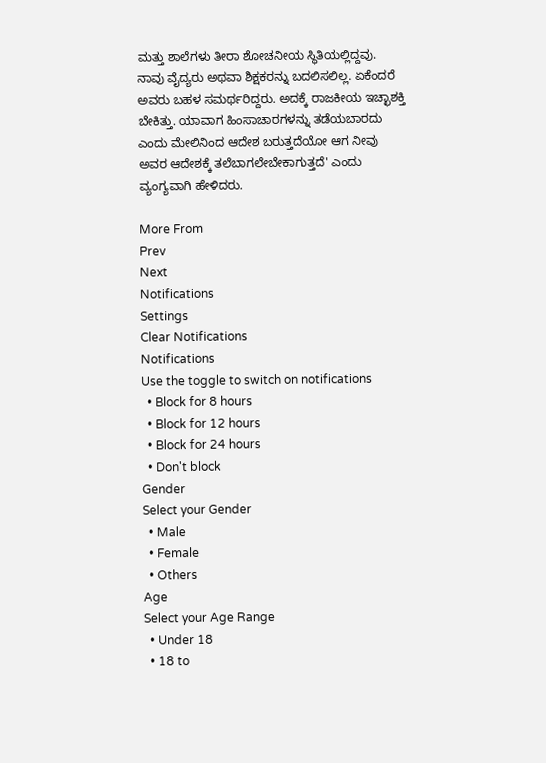ಮತ್ತು ಶಾಲೆಗಳು ತೀರಾ ಶೋಚನೀಯ ಸ್ಥಿತಿಯಲ್ಲಿದ್ದವು. ನಾವು ವೈದ್ಯರು ಅಥವಾ ಶಿಕ್ಷಕರನ್ನು ಬದಲಿಸಲಿಲ್ಲ. ಏಕೆಂದರೆ ಅವರು ಬಹಳ ಸಮರ್ಥರಿದ್ದರು. ಅದಕ್ಕೆ ರಾಜಕೀಯ ಇಚ್ಛಾಶಕ್ತಿ ಬೇಕಿತ್ತು. ಯಾವಾಗ ಹಿಂಸಾಚಾರಗಳನ್ನು ತಡೆಯಬಾರದು ಎಂದು ಮೇಲಿನಿಂದ ಆದೇಶ ಬರುತ್ತದೆಯೋ ಆಗ ನೀವು ಅವರ ಆದೇಶಕ್ಕೆ ತಲೆಬಾಗಲೇಬೇಕಾಗುತ್ತದೆ' ಎಂದು ವ್ಯಂಗ್ಯವಾಗಿ ಹೇಳಿದರು.

More From
Prev
Next
Notifications
Settings
Clear Notifications
Notifications
Use the toggle to switch on notifications
  • Block for 8 hours
  • Block for 12 hours
  • Block for 24 hours
  • Don't block
Gender
Select your Gender
  • Male
  • Female
  • Others
Age
Select your Age Range
  • Under 18
  • 18 to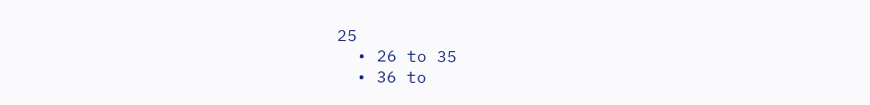25
  • 26 to 35
  • 36 to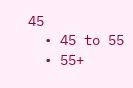45
  • 45 to 55
  • 55+